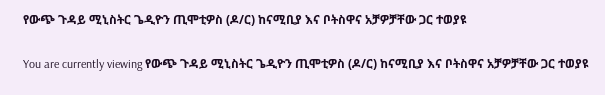የውጭ ጉዳይ ሚኒስትር ጌዲዮን ጢሞቲዎስ (ዶ/ር) ከናሚቢያ እና ቦትስዋና አቻዎቻቸው ጋር ተወያዩ

You are currently viewing የውጭ ጉዳይ ሚኒስትር ጌዲዮን ጢሞቲዎስ (ዶ/ር) ከናሚቢያ እና ቦትስዋና አቻዎቻቸው ጋር ተወያዩ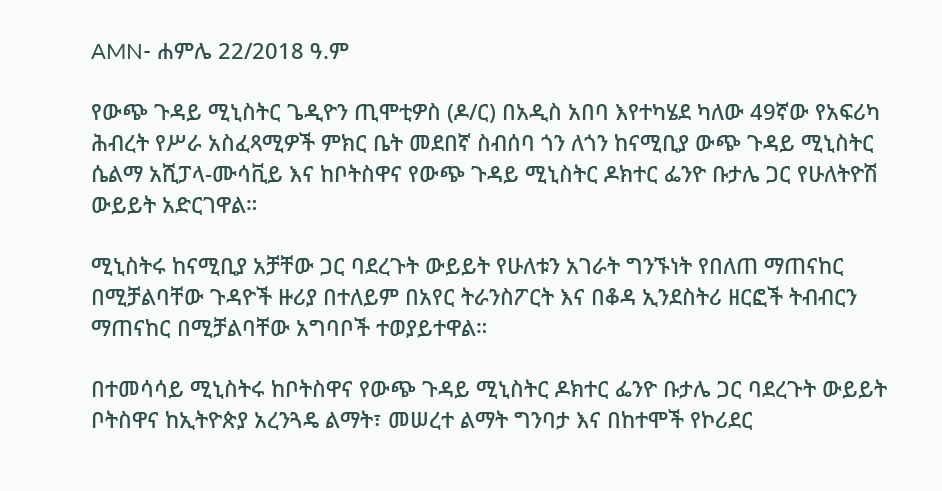AMN- ሐምሌ 22/2018 ዓ.ም

የውጭ ጉዳይ ሚኒስትር ጌዲዮን ጢሞቲዎስ (ዶ/ር) በአዲስ አበባ እየተካሄደ ካለው 49ኛው የአፍሪካ ሕብረት የሥራ አስፈጻሚዎች ምክር ቤት መደበኛ ስብሰባ ጎን ለጎን ከናሚቢያ ውጭ ጉዳይ ሚኒስትር ሴልማ አሺፓላ-ሙሳቪይ እና ከቦትስዋና የውጭ ጉዳይ ሚኒስትር ዶክተር ፌንዮ ቡታሌ ጋር የሁለትዮሽ ውይይት አድርገዋል።

ሚኒስትሩ ከናሚቢያ አቻቸው ጋር ባደረጉት ውይይት የሁለቱን አገራት ግንኙነት የበለጠ ማጠናከር በሚቻልባቸው ጉዳዮች ዙሪያ በተለይም በአየር ትራንስፖርት እና በቆዳ ኢንደስትሪ ዘርፎች ትብብርን ማጠናከር በሚቻልባቸው አግባቦች ተወያይተዋል።

በተመሳሳይ ሚኒስትሩ ከቦትስዋና የውጭ ጉዳይ ሚኒስትር ዶክተር ፌንዮ ቡታሌ ጋር ባደረጉት ውይይት ቦትስዋና ከኢትዮጵያ አረንጓዴ ልማት፣ መሠረተ ልማት ግንባታ እና በከተሞች የኮሪደር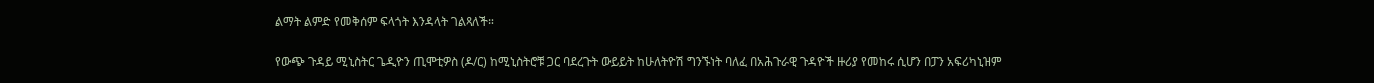ልማት ልምድ የመቅሰም ፍላጎት እንዳላት ገልጻለች።

የውጭ ጉዳይ ሚኒስትር ጌዲዮን ጢሞቲዎስ (ዶ/ር) ከሚኒስትሮቹ ጋር ባደረጉት ውይይት ከሁለትዮሽ ግንኙነት ባለፈ በአሕጉራዊ ጉዳዮች ዙሪያ የመከሩ ሲሆን በፓን አፍሪካኒዝም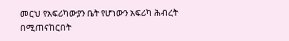መርህ የአፍሪካውያን ቤት የሆነውን አፍሪካ ሕብረት በሚጠናከርበት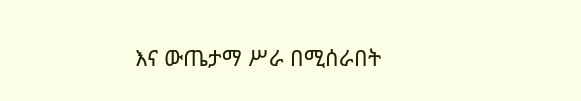እና ውጤታማ ሥራ በሚሰራበት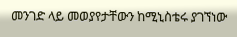መንገድ ላይ መወያየታቸውን ከሚኒስቴሩ ያገኘነው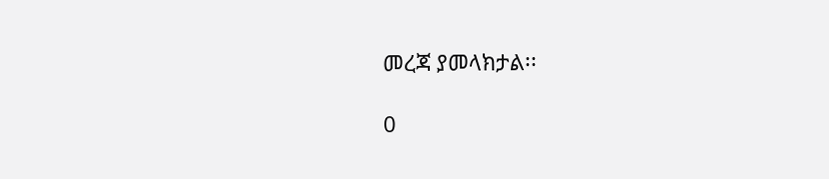መረጃ ያመላክታል፡፡

0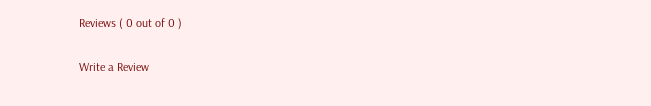Reviews ( 0 out of 0 )

Write a Review